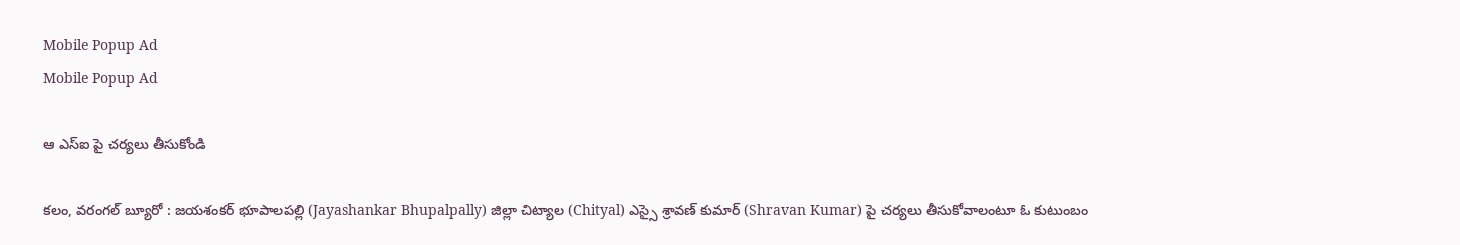Mobile Popup Ad
Mobile Popup Ad

ఆ ఎస్ఐ పై చర్యలు తీసుకోండి

కలం, వరంగల్ బ్యూరో : జయశంకర్ భూపాలపల్లి (Jayashankar Bhupalpally) జిల్లా చిట్యాల (Chityal) ఎస్సై శ్రావణ్ కుమార్ (Shravan Kumar) పై చర్యలు తీసుకోవాలంటూ ఓ కుటుంబం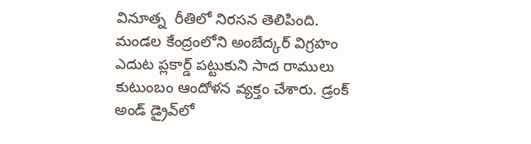వినూత్న  రీతిలో నిరసన తెలిపింది. మండల కేంద్రంలోని అంబేద్కర్ విగ్రహం ఎదుట ప్లకార్డ్ పట్టుకుని సాద రాములు కుటుంబం ఆందోళన వ్యక్తం చేశారు. డ్రంక్ అండ్ డ్రైవ్‌లో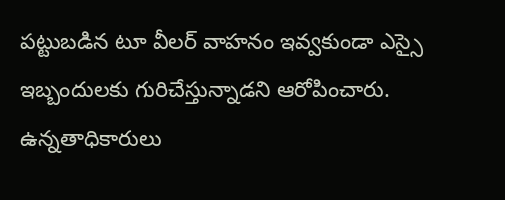పట్టుబడిన టూ వీలర్ వాహనం ఇవ్వకుండా ఎస్సై ఇబ్బందులకు గురిచేస్తున్నాడని ఆరోపించారు. ఉన్నతాధికారులు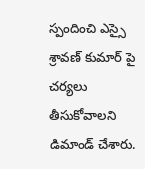స్పందించి ఎస్సై శ్రావణ్‌ కుమార్ పై చర్యలు తీసుకోవాలని డిమాండ్ చేశారు.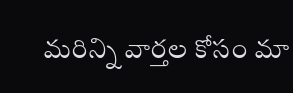మ‌రిన్ని వార్త‌ల కోసం మా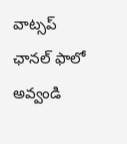వాట్స‌ప్ ఛాన‌ల్ ఫాలో అవ్వండి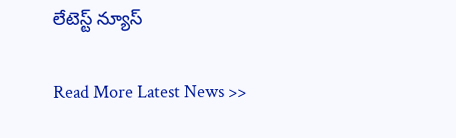లేటెస్ట్ న్యూస్‌

Read More Latest News >>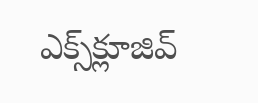ఎక్స్‌క్లూజివ్‌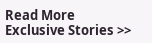Read More Exclusive Stories >>